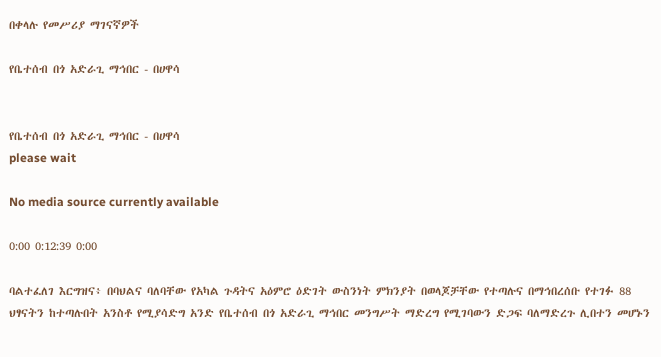በቀላሉ የመሥሪያ ማገናኛዎች

የቤተሰብ በጎ አድራጊ ማኅበር - በሀዋሳ


የቤተሰብ በጎ አድራጊ ማኅበር - በሀዋሳ
please wait

No media source currently available

0:00 0:12:39 0:00

ባልተፈለገ እርግዝና፥ በባህልና ባለባቸው የአካል ጉዳትና አዕምሮ ዕድገት ውስንነት ምክንያት በወላጆቻቸው የተጣሉና በማኅበረሰቡ የተገፉ 88 ህፃናትን ከተጣሉበት አንስቶ የሚያሳድግ አንድ የቤተሰብ በጎ አድራጊ ማኅበር መንግሥት ማድረግ የሚገባውን ድጋፍ ባለማድረጉ ሊበተን መሆኑን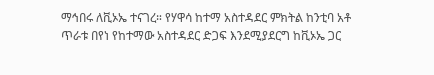ማኅበሩ ለቪኦኤ ተናገረ። የሃዋሳ ከተማ አስተዳደር ምክትል ከንቲባ አቶ ጥራቱ በየነ የከተማው አስተዳደር ድጋፍ እንደሚያደርግ ከቪኦኤ ጋር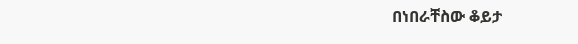በነበራቸስው ቆይታ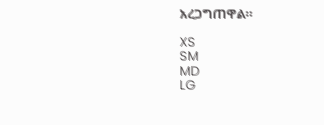አረጋግጠዋል።

XS
SM
MD
LG